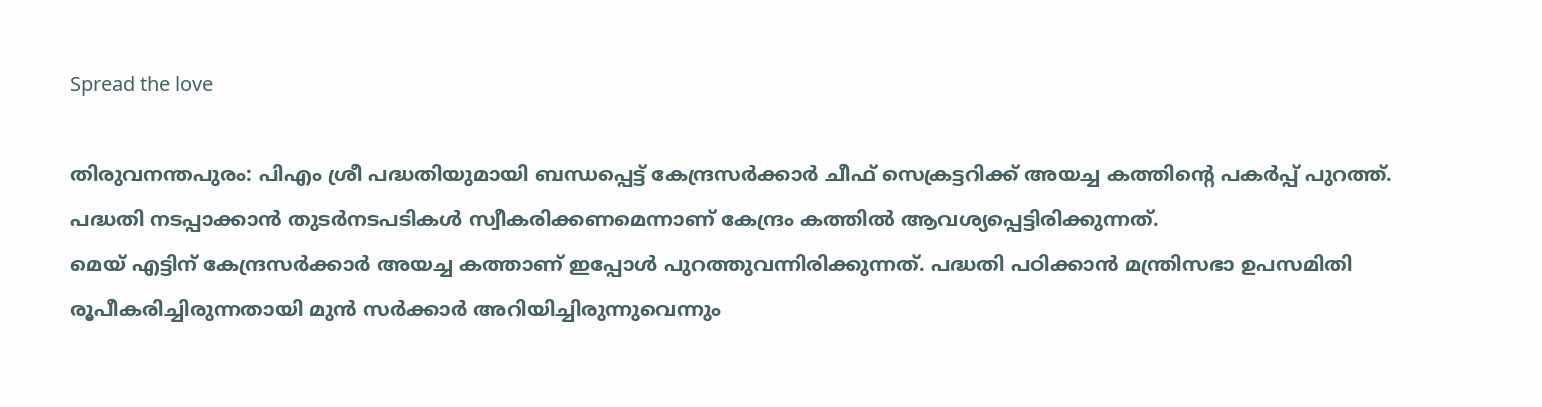Spread the love

തിരുവനന്തപുരം: പിഎം ശ്രീ പദ്ധതിയുമായി ബന്ധപ്പെട്ട് കേന്ദ്രസര്‍ക്കാര്‍ ചീഫ് സെക്രട്ടറിക്ക് അയച്ച കത്തിന്റെ പകര്‍പ്പ് പുറത്ത്.
പദ്ധതി നടപ്പാക്കാന്‍ തുടര്‍നടപടികള്‍ സ്വീകരിക്കണമെന്നാണ് കേന്ദ്രം കത്തില്‍ ആവശ്യപ്പെട്ടിരിക്കുന്നത്.
മെയ് എട്ടിന് കേന്ദ്രസര്‍ക്കാര്‍ അയച്ച കത്താണ് ഇപ്പോള്‍ പുറത്തുവന്നിരിക്കുന്നത്. പദ്ധതി പഠിക്കാന്‍ മന്ത്രിസഭാ ഉപസമിതി രൂപീകരിച്ചിരുന്നതായി മുന്‍ സര്‍ക്കാര്‍ അറിയിച്ചിരുന്നുവെന്നും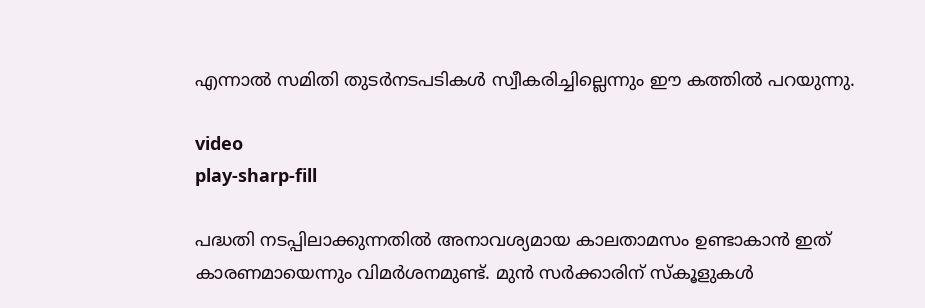എന്നാല്‍ സമിതി തുടര്‍നടപടികള്‍ സ്വീകരിച്ചില്ലെന്നും ഈ കത്തില്‍ പറയുന്നു.

video
play-sharp-fill

പദ്ധതി നടപ്പിലാക്കുന്നതില്‍ അനാവശ്യമായ കാലതാമസം ഉണ്ടാകാന്‍ ഇത് കാരണമായെന്നും വിമര്‍ശനമുണ്ട്. മുന്‍ സര്‍ക്കാരിന് സ്‌കൂളുകള്‍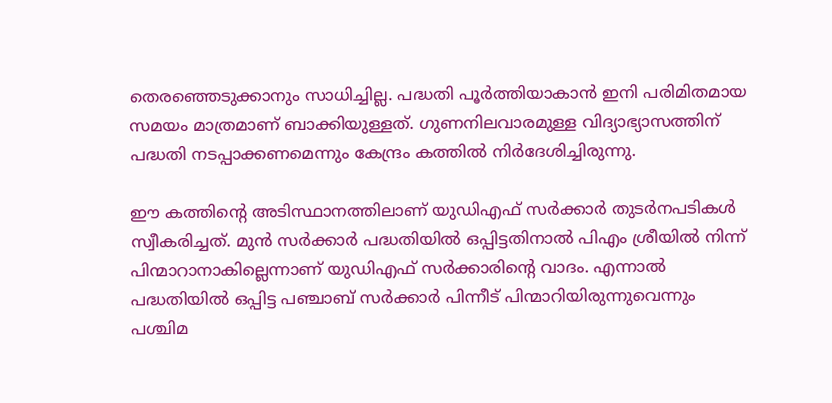തെരഞ്ഞെടുക്കാനും സാധിച്ചില്ല. പദ്ധതി പൂര്‍ത്തിയാകാന്‍ ഇനി പരിമിതമായ സമയം മാത്രമാണ് ബാക്കിയുള്ളത്. ഗുണനിലവാരമുള്ള വിദ്യാഭ്യാസത്തിന് പദ്ധതി നടപ്പാക്കണമെന്നും കേന്ദ്രം കത്തില്‍ നിര്‍ദേശിച്ചിരുന്നു.

ഈ കത്തിന്റെ അടിസ്ഥാനത്തിലാണ് യുഡിഎഫ് സര്‍ക്കാര്‍ തുടര്‍നപടികള്‍ സ്വീകരിച്ചത്. മുന്‍ സര്‍ക്കാര്‍ പദ്ധതിയില്‍ ഒപ്പിട്ടതിനാല്‍ പിഎം ശ്രീയില്‍ നിന്ന് പിന്മാറാനാകില്ലെന്നാണ് യുഡിഎഫ് സര്‍ക്കാരിന്റെ വാദം. എന്നാല്‍ പദ്ധതിയില്‍ ഒപ്പിട്ട പഞ്ചാബ് സര്‍ക്കാര്‍ പിന്നീട് പിന്മാറിയിരുന്നുവെന്നും പശ്ചിമ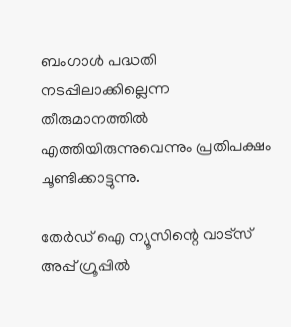ബംഗാള്‍ പദ്ധതി നടപ്പിലാക്കില്ലെന്ന തീരുമാനത്തില്‍ എത്തിയിരുന്നുവെന്നും പ്രതിപക്ഷം ചൂണ്ടിക്കാട്ടുന്നു.

തേർഡ് ഐ ന്യൂസിന്റെ വാട്സ് അപ്പ് ഗ്രൂപ്പിൽ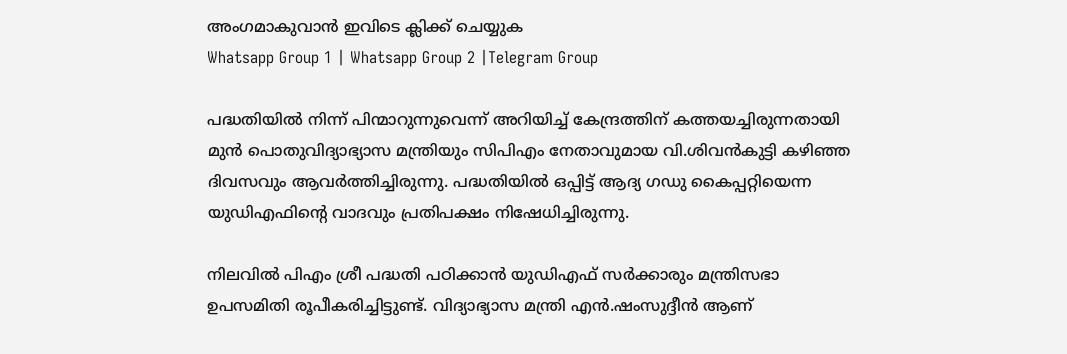അംഗമാകുവാൻ ഇവിടെ ക്ലിക്ക് ചെയ്യുക
Whatsapp Group 1 | Whatsapp Group 2 |Telegram Group

പദ്ധതിയില്‍ നിന്ന് പിന്മാറുന്നുവെന്ന് അറിയിച്ച്‌ കേന്ദ്രത്തിന് കത്തയച്ചിരുന്നതായി മുന്‍ പൊതുവിദ്യാഭ്യാസ മന്ത്രിയും സിപിഎം നേതാവുമായ വി.ശിവന്‍കുട്ടി കഴിഞ്ഞ ദിവസവും ആവര്‍ത്തിച്ചിരുന്നു. പദ്ധതിയില്‍ ഒപ്പിട്ട് ആദ്യ ഗഡു കൈപ്പറ്റിയെന്ന യുഡിഎഫിന്റെ വാദവും പ്രതിപക്ഷം നിഷേധിച്ചിരുന്നു.

നിലവില്‍ പിഎം ശ്രീ പദ്ധതി പഠിക്കാന്‍ യുഡിഎഫ് സര്‍ക്കാരും മന്ത്രിസഭാ ഉപസമിതി രൂപീകരിച്ചിട്ടുണ്ട്. വിദ്യാഭ്യാസ മന്ത്രി എന്‍.ഷംസുദ്ദീന്‍ ആണ്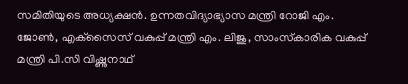സമിതിയുടെ അധ്യക്ഷന്‍. ഉന്നതവിദ്യാഭ്യാസ മന്ത്രി റോജി എം. ജോണ്‍, എക്‌സൈസ് വകുപ്പ് മന്ത്രി എം. ലിജു, സാംസ്‌കാരിക വകുപ്പ് മന്ത്രി പി.സി വിഷ്ണുനാഥ്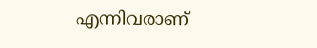എന്നിവരാണ്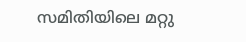സമിതിയിലെ മറ്റു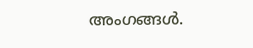അംഗങ്ങള്‍.